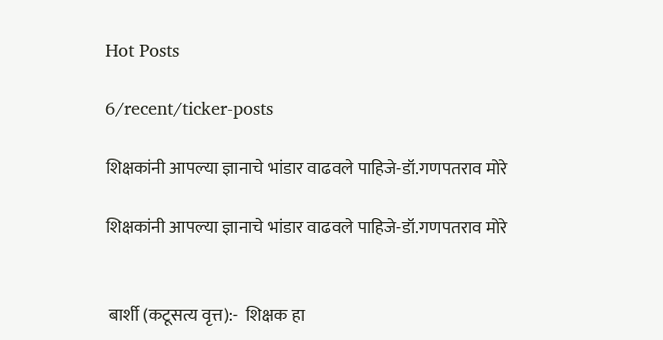Hot Posts

6/recent/ticker-posts

शिक्षकांनी आपल्या ज्ञानाचे भांडार वाढवले पाहिजे-डॉ.गणपतराव मोरे

शिक्षकांनी आपल्या ज्ञानाचे भांडार वाढवले पाहिजे-डॉ.गणपतराव मोरे


 बार्शी (कटूसत्य वृत्त):-  शिक्षक हा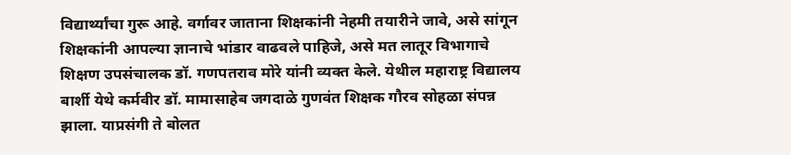विद्यार्थ्यांचा गुरू आहे. वर्गावर जाताना शिक्षकांनी नेहमी तयारीने जावे, असे सांगून शिक्षकांनी आपल्या ज्ञानाचे भांडार वाढवले पाहिजे, असे मत लातूर विभागाचे शिक्षण उपसंचालक डॉ. गणपतराव मोरे यांनी व्यक्त केले. येथील महाराष्ट्र विद्यालय बार्शी येथे कर्मवीर डॉ. मामासाहेब जगदाळे गुणवंत शिक्षक गौरव सोहळा संपन्न झाला. याप्रसंगी ते बोलत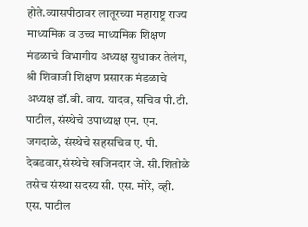होते.व्यासपीठावर लातूरच्या महाराष्ट्र राज्य माध्यमिक व उच्च माध्यमिक शिक्षण मंडळाचे विभागीय अध्यक्ष सुधाकर तेलंग, श्री शिवाजी शिक्षण प्रसारक मंडळाचे अध्यक्ष डॉ.बी. वाय. यादव, सचिव पी.टी. पाटील, संस्थेचे उपाध्यक्ष एन. एन. जगदाळे, संस्थेचे सहसचिव ए. पी. देबडवार,संस्थेचे खजिनदार जे. सी.शितोळे तसेच संस्था सदस्य सी. एस. मोरे, व्ही. एस. पाटील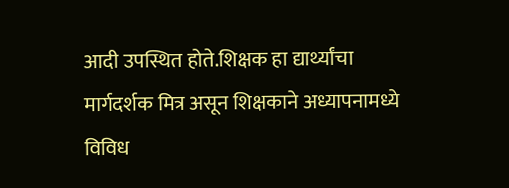आदी उपस्थित होते.शिक्षक हा द्यार्थ्यांचा मार्गदर्शक मित्र असून शिक्षकाने अध्यापनामध्ये विविध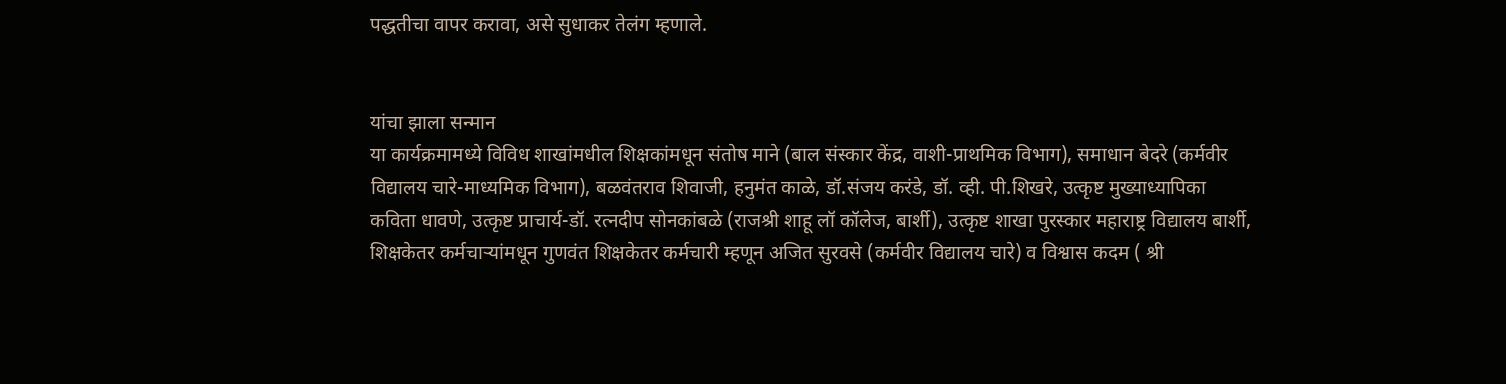पद्धतीचा वापर करावा, असे सुधाकर तेलंग म्हणाले.


यांचा झाला सन्मान
या कार्यक्रमामध्ये विविध शाखांमधील शिक्षकांमधून संतोष माने (बाल संस्कार केंद्र, वाशी-प्राथमिक विभाग), समाधान बेदरे (कर्मवीर विद्यालय चारे-माध्यमिक विभाग), बळवंतराव शिवाजी, हनुमंत काळे, डॉ.संजय करंडे, डॉ. व्ही. पी.शिखरे, उत्कृष्ट मुख्याध्यापिका कविता धावणे, उत्कृष्ट प्राचार्य-डॉ. रत्नदीप सोनकांबळे (राजश्री शाहू लॉ कॉलेज, बार्शी), उत्कृष्ट शाखा पुरस्कार महाराष्ट्र विद्यालय बार्शी, शिक्षकेतर कर्मचाऱ्यांमधून गुणवंत शिक्षकेतर कर्मचारी म्हणून अजित सुरवसे (कर्मवीर विद्यालय चारे) व विश्वास कदम ( श्री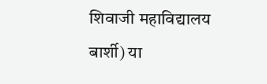शिवाजी महाविद्यालय बार्शी) या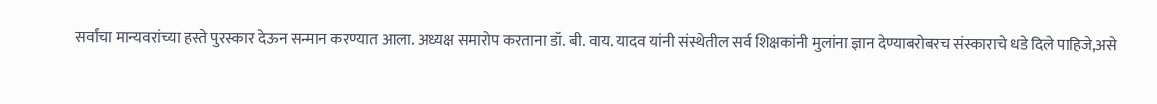सर्वांचा मान्यवरांच्या हस्ते पुरस्कार देऊन सन्मान करण्यात आला. अध्यक्ष समारोप करताना डॉ. बी. वाय. यादव यांनी संस्थेतील सर्व शिक्षकांनी मुलांना ज्ञान देण्याबरोबरच संस्काराचे धडे दिले पाहिजे,असे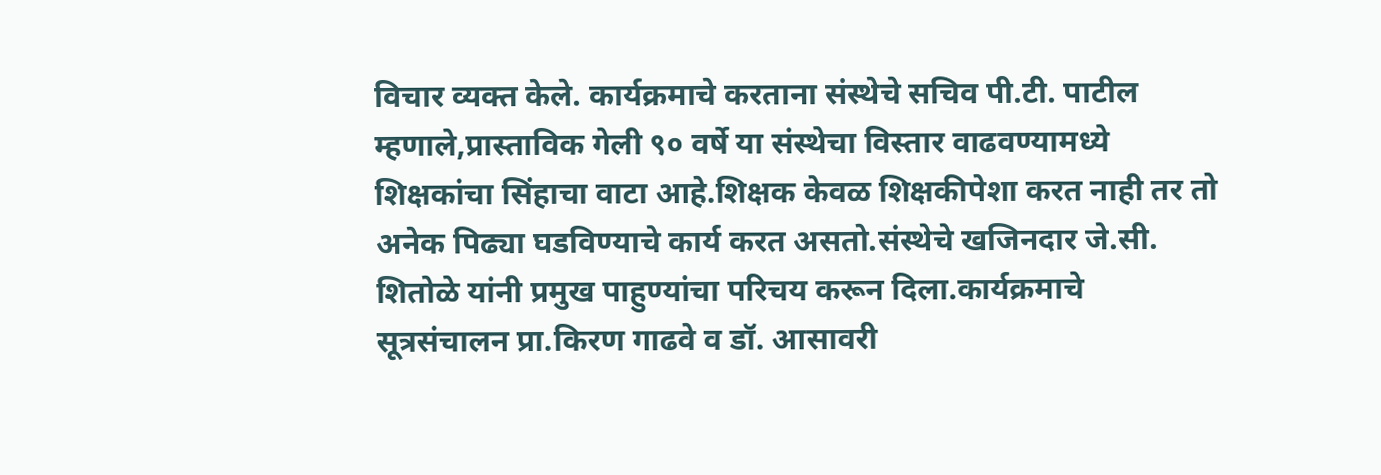विचार व्यक्त केले. कार्यक्रमाचे करताना संस्थेचे सचिव पी.टी. पाटील म्हणाले,प्रास्ताविक गेली ९० वर्षे या संस्थेचा विस्तार वाढवण्यामध्ये शिक्षकांचा सिंहाचा वाटा आहे.शिक्षक केवळ शिक्षकीपेशा करत नाही तर तो अनेक पिढ्या घडविण्याचे कार्य करत असतो.संस्थेचे खजिनदार जे.सी. शितोळे यांनी प्रमुख पाहुण्यांचा परिचय करून दिला.कार्यक्रमाचे सूत्रसंचालन प्रा.किरण गाढवे व डॉ. आसावरी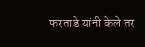फरताडे यांनी केले तर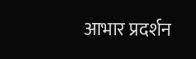आभार प्रदर्शन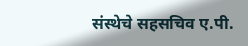संस्थेचे सहसचिव ए.पी.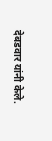देबडवार यांनी केले.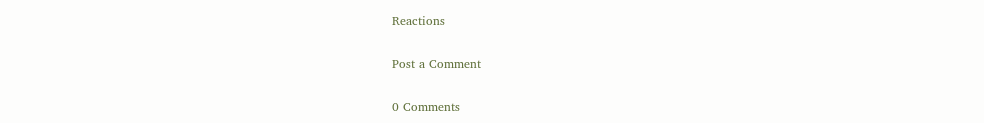Reactions

Post a Comment

0 Comments